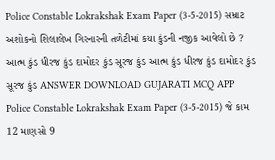Police Constable Lokrakshak Exam Paper (3-5-2015) સમ્રાટ અશોકનો શિલાલેખ ગિરનારની તળેટીમાં કયા કુંડની નજીક આવેલો છે ? આત્મ કુંડ ધીરજ કુંડ દામોદર કુંડ સૂરજ કુંડ આત્મ કુંડ ધીરજ કુંડ દામોદર કુંડ સૂરજ કુંડ ANSWER DOWNLOAD GUJARATI MCQ APP
Police Constable Lokrakshak Exam Paper (3-5-2015) જે કામ 12 માણસો 9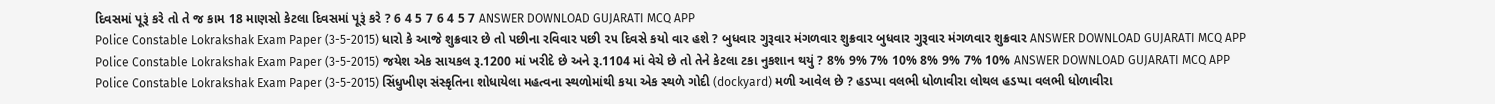દિવસમાં પૂરૂં કરે તો તે જ કામ 18 માણસો કેટલા દિવસમાં પૂરૂં કરે ? 6 4 5 7 6 4 5 7 ANSWER DOWNLOAD GUJARATI MCQ APP
Police Constable Lokrakshak Exam Paper (3-5-2015) ધારો કે આજે શુક્રવાર છે તો પછીના રવિવાર પછી ૨૫ દિવસે કયો વાર હશે ? બુધવાર ગુરૂવાર મંગળવાર શુક્રવાર બુધવાર ગુરૂવાર મંગળવાર શુક્રવાર ANSWER DOWNLOAD GUJARATI MCQ APP
Police Constable Lokrakshak Exam Paper (3-5-2015) જયેશ એક સાયકલ રૂ.1200 માં ખરીદે છે અને રૂ.1104 માં વેચે છે તો તેને કેટલા ટકા નુકશાન થયું ? 8% 9% 7% 10% 8% 9% 7% 10% ANSWER DOWNLOAD GUJARATI MCQ APP
Police Constable Lokrakshak Exam Paper (3-5-2015) સિંધુખીણ સંસ્કૃતિના શોધાયેલા મહત્વના સ્થળોમાંથી કયા એક સ્થળે ગોદી (dockyard) મળી આવેલ છે ? હડપ્પા વલભી ધોળાવીરા લોથલ હડપ્પા વલભી ધોળાવીરા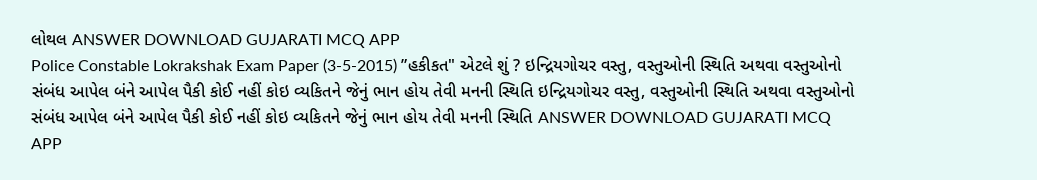લોથલ ANSWER DOWNLOAD GUJARATI MCQ APP
Police Constable Lokrakshak Exam Paper (3-5-2015) ”હકીકત" એટલે શું ? ઇન્દ્રિયગોચર વસ્તુ, વસ્તુઓની સ્થિતિ અથવા વસ્તુઓનો સંબંધ આપેલ બંને આપેલ પૈકી કોઈ નહીં કોઇ વ્યકિતને જેનું ભાન હોય તેવી મનની સ્થિતિ ઇન્દ્રિયગોચર વસ્તુ, વસ્તુઓની સ્થિતિ અથવા વસ્તુઓનો સંબંધ આપેલ બંને આપેલ પૈકી કોઈ નહીં કોઇ વ્યકિતને જેનું ભાન હોય તેવી મનની સ્થિતિ ANSWER DOWNLOAD GUJARATI MCQ APP